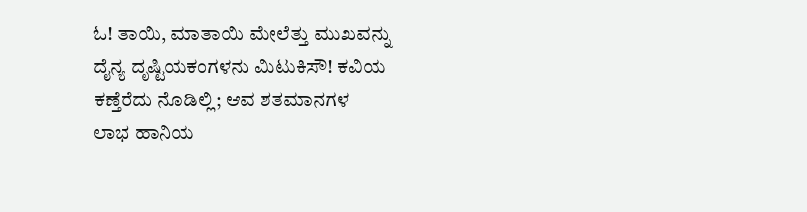ಓ! ತಾಯಿ, ಮಾತಾಯಿ ಮೇಲೆತ್ತು ಮುಖವನ್ನು
ದೈನ್ಯ ದೃಷ್ಟಿಯಕಂಗಳನು ಮಿಟುಕಿಸೌ! ಕವಿಯ
ಕಣ್ತೆರೆದು ನೊಡಿಲ್ಲಿ; ಆವ ಶತಮಾನಗಳ
ಲಾಭ ಹಾನಿಯ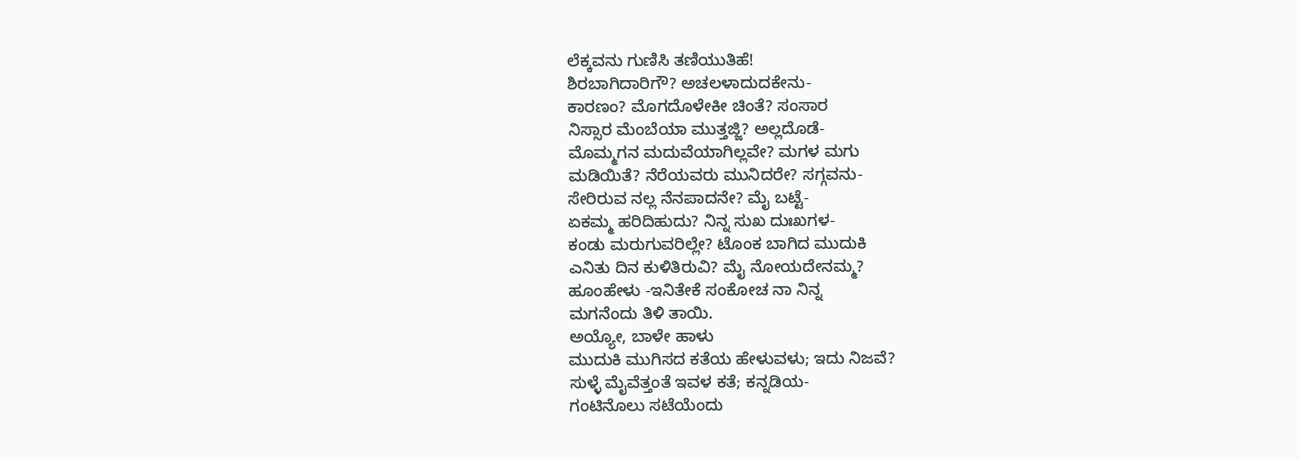ಲೆಕ್ಕವನು ಗುಣಿಸಿ ತಣಿಯುತಿಹೆ!
ಶಿರಬಾಗಿದಾರಿಗೌ? ಅಚಲಳಾದುದಕೇನು-
ಕಾರಣಂ? ಮೊಗದೊಳೇಕೀ ಚಿಂತೆ? ಸಂಸಾರ
ನಿಸ್ಸಾರ ಮೆಂಬೆಯಾ ಮುತ್ತಜ್ಜಿ? ಅಲ್ಲದೊಡೆ-
ಮೊಮ್ಮಗನ ಮದುವೆಯಾಗಿಲ್ಲವೇ? ಮಗಳ ಮಗು
ಮಡಿಯಿತೆ? ನೆರೆಯವರು ಮುನಿದರೇ? ಸಗ್ಗವನು-
ಸೇರಿರುವ ನಲ್ಲ ನೆನಪಾದನೇ? ಮೈ ಬಟ್ಟೆ-
ಏಕಮ್ಮ ಹರಿದಿಹುದು? ನಿನ್ನ ಸುಖ ದುಃಖಗಳ-
ಕಂಡು ಮರುಗುವರಿಲ್ಲೇ? ಟೊಂಕ ಬಾಗಿದ ಮುದುಕಿ
ಎನಿತು ದಿನ ಕುಳಿತಿರುವಿ? ಮೈ ನೋಯದೇನಮ್ಮ?
ಹೂಂಹೇಳು -ಇನಿತೇಕೆ ಸಂಕೋಚ ನಾ ನಿನ್ನ
ಮಗನೆಂದು ತಿಳಿ ತಾಯಿ.
ಅಯ್ಯೋ, ಬಾಳೇ ಹಾಳು
ಮುದುಕಿ ಮುಗಿಸದ ಕತೆಯ ಹೇಳುವಳು; ಇದು ನಿಜವೆ?
ಸುಳ್ಳೆ ಮೈವೆತ್ತಂತೆ ಇವಳ ಕತೆ; ಕನ್ನಡಿಯ-
ಗಂಟಿನೊಲು ಸಟೆಯೆಂದು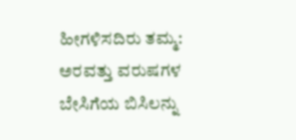ಹೀಗಳಿಸದಿರು ತಮ್ಮ:
ಅರವತ್ತು ವರುಷಗಳ ಬೇಸಿಗೆಯ ಬಿಸಿಲನ್ನು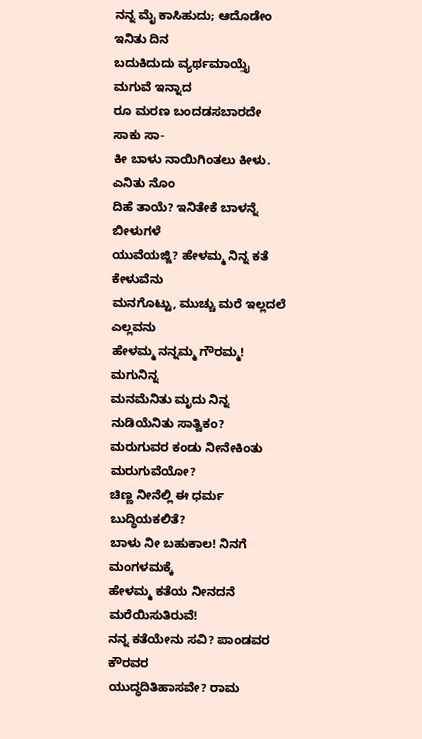ನನ್ನ ಮೈ ಕಾಸಿಹುದು; ಆದೊಡೇಂ ಇನಿತು ದಿನ
ಬದುಕಿದುದು ವ್ಯರ್ಥಮಾಯ್ತೈ ಮಗುವೆ ಇನ್ನಾದ
ರೂ ಮರಣ ಬಂದಡಸಬಾರದೇ ಸಾಕು ಸಾ-
ಕೀ ಬಾಳು ನಾಯಿಗಿಂತಲು ಕೀಳು.
ಎನಿತು ನೊಂ
ದಿಹೆ ತಾಯೆ? ಇನಿತೇಕೆ ಬಾಳನ್ನೆ ಬೀಳುಗಳೆ
ಯುವೆಯಜ್ಜಿ? ಹೇಳಮ್ಮ ನಿನ್ನ ಕತೆ ಕೇಳುವೆನು
ಮನಗೊಟ್ಟು, ಮುಚ್ಚು ಮರೆ ಇಲ್ಲದಲೆ ಎಲ್ಲವನು
ಹೇಳಮ್ಮ ನನ್ನಮ್ಮ ಗೌರಮ್ಮ!
ಮಗುನಿನ್ನ
ಮನಮೆನಿತು ಮೃದು ನಿನ್ನ ನುಡಿಯೆನಿತು ಸಾತ್ವಿಕಂ?
ಮರುಗುವರ ಕಂಡು ನೀನೇಕಿಂತು ಮರುಗುವೆಯೋ?
ಚಿಣ್ಣ ನೀನೆಲ್ಲಿ ಈ ಧರ್ಮ ಬುದ್ಧಿಯಕಲಿತೆ?
ಬಾಳು ನೀ ಬಹುಕಾಲ! ನಿನಗೆ ಮಂಗಳಮಕ್ಕೆ
ಹೇಳಮ್ಮ ಕತೆಯ ನೀನದನೆ ಮರೆಯಿಸುತಿರುವೆ!
ನನ್ನ ಕತೆಯೇನು ಸವಿ? ಪಾಂಡವರ ಕೌರವರ
ಯುದ್ಧದಿತಿಹಾಸವೇ? ರಾಮ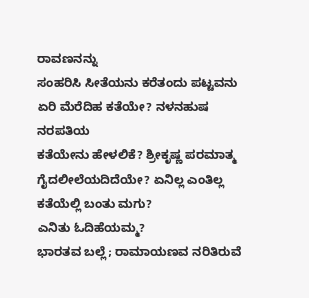ರಾವಣನನ್ನು
ಸಂಹರಿಸಿ ಸೀತೆಯನು ಕರೆತಂದು ಪಟ್ಟವನು
ಏರಿ ಮೆರೆದಿಹ ಕತೆಯೇ? ನಳನಹುಷ ನರಪತಿಯ
ಕತೆಯೇನು ಹೇಳಲಿಕೆ? ಶ್ರೀಕೃಷ್ಣ ಪರಮಾತ್ಮ
ಗೈದಲೀಲೆಯದಿದೆಯೇ? ಏನಿಲ್ಲ ಎಂತಿಲ್ಲ
ಕತೆಯೆಲ್ಲಿ ಬಂತು ಮಗು?
ಎನಿತು ಓದಿಹೆಯಮ್ಮ?
ಭಾರತವ ಬಲ್ಲೆ; ರಾಮಾಯಣವ ನರಿತಿರುವೆ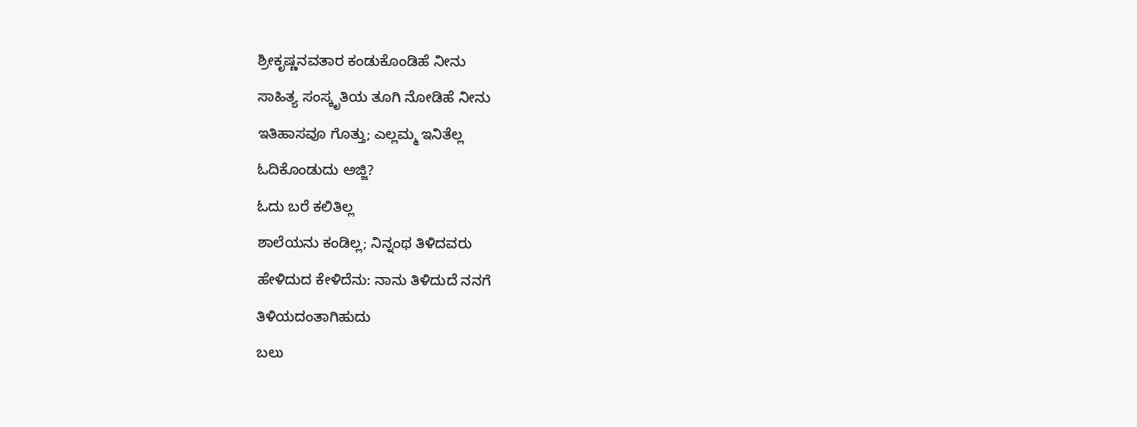ಶ್ರೀಕೃಷ್ಣನವತಾರ ಕಂಡುಕೊಂಡಿಹೆ ನೀನು
ಸಾಹಿತ್ಯ ಸಂಸ್ಕೃತಿಯ ತೂಗಿ ನೋಡಿಹೆ ನೀನು
ಇತಿಹಾಸವೂ ಗೊತ್ತು; ಎಲ್ಲಮ್ಮ ಇನಿತೆಲ್ಲ
ಓದಿಕೊಂಡುದು ಅಜ್ಜಿ?
ಓದು ಬರೆ ಕಲಿತಿಲ್ಲ
ಶಾಲೆಯನು ಕಂಡಿಲ್ಲ; ನಿನ್ನಂಥ ತಿಳಿದವರು
ಹೇಳಿದುದ ಕೇಳಿದೆನು: ನಾನು ತಿಳಿದುದೆ ನನಗೆ
ತಿಳಿಯದಂತಾಗಿಹುದು
ಬಲು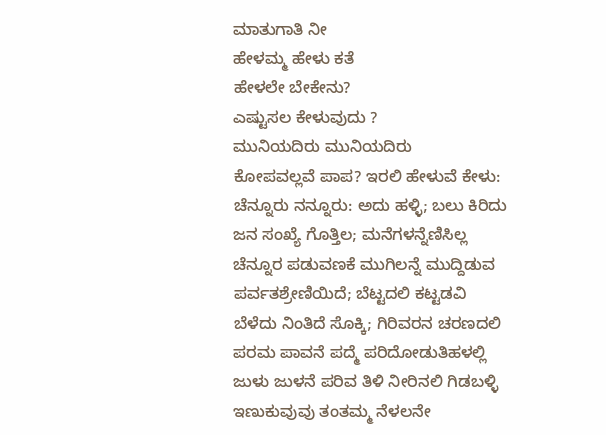ಮಾತುಗಾತಿ ನೀ
ಹೇಳಮ್ಮ ಹೇಳು ಕತೆ
ಹೇಳಲೇ ಬೇಕೇನು?
ಎಷ್ಟುಸಲ ಕೇಳುವುದು ?
ಮುನಿಯದಿರು ಮುನಿಯದಿರು
ಕೋಪವಲ್ಲವೆ ಪಾಪ? ಇರಲಿ ಹೇಳುವೆ ಕೇಳು:
ಚೆನ್ನೂರು ನನ್ನೂರು: ಅದು ಹಳ್ಳಿ; ಬಲು ಕಿರಿದು
ಜನ ಸಂಖ್ಯೆ ಗೊತ್ತಿಲ; ಮನೆಗಳನ್ನೆಣಿಸಿಲ್ಲ
ಚೆನ್ನೂರ ಪಡುವಣಕೆ ಮುಗಿಲನ್ನೆ ಮುದ್ದಿಡುವ
ಪರ್ವತಶ್ರೇಣಿಯಿದೆ; ಬೆಟ್ಟದಲಿ ಕಟ್ಟಡವಿ
ಬೆಳೆದು ನಿಂತಿದೆ ಸೊಕ್ಕಿ; ಗಿರಿವರನ ಚರಣದಲಿ
ಪರಮ ಪಾವನೆ ಪದ್ಮೆ ಪರಿದೋಡುತಿಹಳಲ್ಲಿ
ಜುಳು ಜುಳನೆ ಪರಿವ ತಿಳಿ ನೀರಿನಲಿ ಗಿಡಬಳ್ಳಿ
ಇಣುಕುವುವು ತಂತಮ್ಮ ನೆಳಲನೇ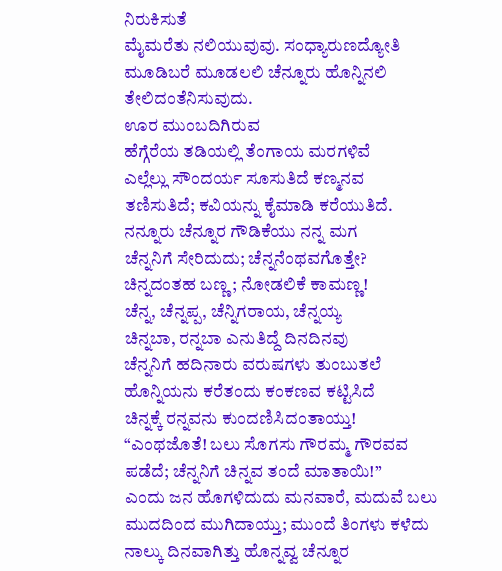ನಿರುಕಿಸುತೆ
ಮೈಮರೆತು ನಲಿಯುವುವು. ಸಂಧ್ಯಾರುಣದ್ಯೋತಿ
ಮೂಡಿಬರೆ ಮೂಡಲಲಿ ಚೆನ್ನೂರು ಹೊನ್ನಿನಲಿ
ತೇಲಿದಂತೆನಿಸುವುದು.
ಊರ ಮುಂಬದಿಗಿರುವ
ಹೆಗ್ಗೆರೆಯ ತಡಿಯಲ್ಲಿ ತೆಂಗಾಯ ಮರಗಳಿವೆ
ಎಲ್ಲೆಲ್ಲು ಸೌಂದರ್ಯ ಸೂಸುತಿದೆ ಕಣ್ಮನವ
ತಣಿಸುತಿದೆ; ಕವಿಯನ್ನು ಕೈಮಾಡಿ ಕರೆಯುತಿದೆ.
ನನ್ನೂರು ಚೆನ್ನೂರ ಗೌಡಿಕೆಯು ನನ್ನ ಮಗ
ಚೆನ್ನನಿಗೆ ಸೇರಿದುದು; ಚೆನ್ನನೆಂಥವಗೊತ್ತೇ?
ಚಿನ್ನದಂತಹ ಬಣ್ಣ; ನೋಡಲಿಕೆ ಕಾಮಣ್ಣ!
ಚೆನ್ನ, ಚೆನ್ನಪ್ಪ, ಚೆನ್ನಿಗರಾಯ, ಚೆನ್ನಯ್ಯ
ಚಿನ್ನಬಾ, ರನ್ನಬಾ ಎನುತಿದ್ದೆ ದಿನದಿನವು
ಚೆನ್ನನಿಗೆ ಹದಿನಾರು ವರುಷಗಳು ತುಂಬುತಲೆ
ಹೊನ್ನಿಯನು ಕರೆತಂದು ಕಂಕಣವ ಕಟ್ಟಿಸಿದೆ
ಚಿನ್ನಕ್ಕೆ ರನ್ನವನು ಕುಂದಣಿಸಿದಂತಾಯ್ತು!
“ಎಂಥಜೊತೆ! ಬಲು ಸೊಗಸು ಗೌರಮ್ಮ ಗೌರವವ
ಪಡೆದೆ; ಚೆನ್ನನಿಗೆ ಚಿನ್ನವ ತಂದೆ ಮಾತಾಯಿ!”
ಎಂದು ಜನ ಹೊಗಳಿದುದು ಮನವಾರೆ, ಮದುವೆ ಬಲು
ಮುದದಿಂದ ಮುಗಿದಾಯ್ತು; ಮುಂದೆ ತಿಂಗಳು ಕಳೆದು
ನಾಲ್ಕು ದಿನವಾಗಿತ್ತು ಹೊನ್ನವ್ವ ಚೆನ್ನೂರ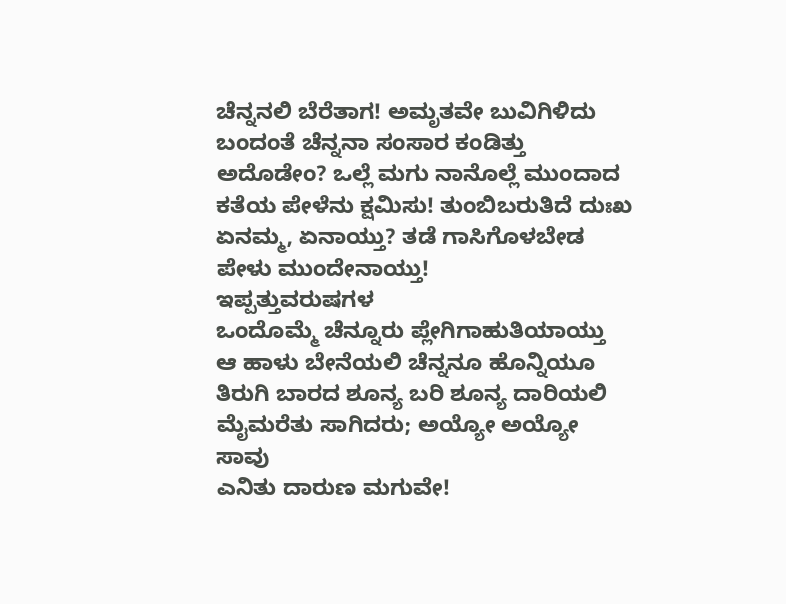ಚೆನ್ನನಲಿ ಬೆರೆತಾಗ! ಅಮೃತವೇ ಬುವಿಗಿಳಿದು
ಬಂದಂತೆ ಚೆನ್ನನಾ ಸಂಸಾರ ಕಂಡಿತ್ತು
ಅದೊಡೇಂ? ಒಲ್ಲೆ ಮಗು ನಾನೊಲ್ಲೆ ಮುಂದಾದ
ಕತೆಯ ಪೇಳೆನು ಕ್ಷಮಿಸು! ತುಂಬಿಬರುತಿದೆ ದುಃಖ
ಏನಮ್ಮ, ಏನಾಯ್ತು? ತಡೆ ಗಾಸಿಗೊಳಬೇಡ
ಪೇಳು ಮುಂದೇನಾಯ್ತು!
ಇಪ್ಪತ್ತುವರುಷಗಳ
ಒಂದೊಮ್ಮೆ ಚೆನ್ನೂರು ಪ್ಲೇಗಿಗಾಹುತಿಯಾಯ್ತು
ಆ ಹಾಳು ಬೇನೆಯಲಿ ಚೆನ್ನನೂ ಹೊನ್ನಿಯೂ
ತಿರುಗಿ ಬಾರದ ಶೂನ್ಯ ಬರಿ ಶೂನ್ಯ ದಾರಿಯಲಿ
ಮೈಮರೆತು ಸಾಗಿದರು; ಅಯ್ಯೋ ಅಯ್ಯೋ ಸಾವು
ಎನಿತು ದಾರುಣ ಮಗುವೇ!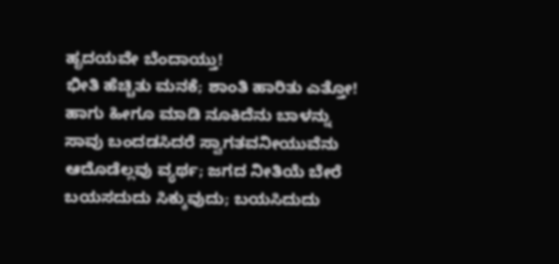ಹೃದಯವೇ ಬೆಂದಾಯ್ತು!
ಭೀತಿ ಹೆಚ್ಚಿತು ಮನಕೆ; ಶಾಂತಿ ಹಾರಿತು ಎತ್ತೋ!
ಹಾಗು ಹೀಗೂ ಮಾಡಿ ನೂಕಿದೆನು ಬಾಳನ್ನು
ಸಾವು ಬಂದಡಸಿದರೆ ಸ್ವಾಗತವನೀಯುವೆನು
ಆದೊಡೆಲ್ಲವು ವ್ಯರ್ಥ; ಜಗದ ನೀತಿಯೆ ಬೇರೆ
ಬಯಸದುದು ಸಿಕ್ಕುವುದು; ಬಯಸಿದುದು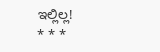ಇಲ್ಲಿಲ್ಲ!
* * *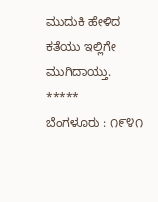ಮುದುಕಿ ಹೇಳಿದ ಕತೆಯು ಇಲ್ಲಿಗೇ ಮುಗಿದಾಯ್ತು.
*****
ಬೆಂಗಳೂರು : ೧೯೪೧